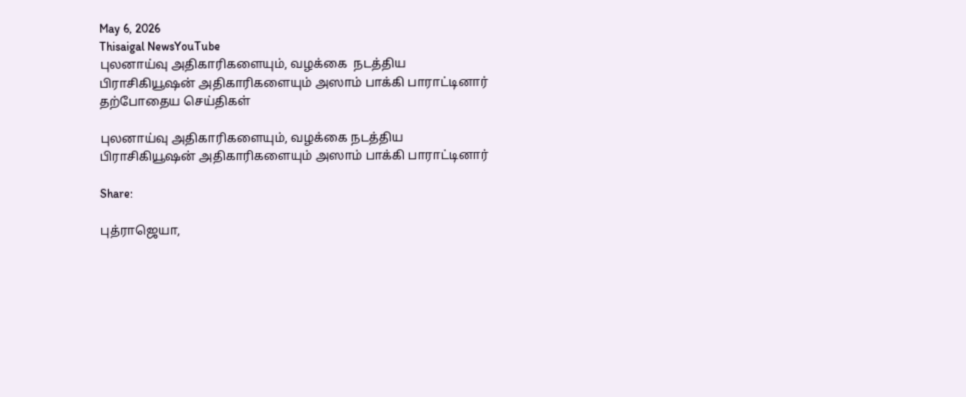May 6, 2026
Thisaigal NewsYouTube
புலனாய்வு அதிகாரிகளையும், வழக்கை  நடத்திய பிராசிகியூஷன் அதிகாரிகளையும் அஸாம் பாக்கி பாராட்டினார்
தற்போதைய செய்திகள்

புலனாய்வு அதிகாரிகளையும், வழக்கை நடத்திய பிராசிகியூஷன் அதிகாரிகளையும் அஸாம் பாக்கி பாராட்டினார்

Share:

புத்ராஜெயா,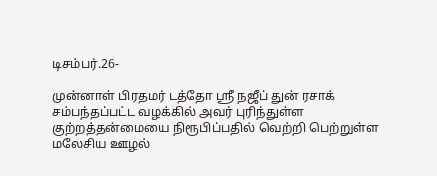டிசம்பர்.26-

முன்னாள் பிரதமர் டத்தோ ஶ்ரீ நஜீப் துன் ரசாக் சம்பந்தப்பட்ட வழக்கில் அவர் புரிந்துள்ள குற்றத்தன்மையை நிரூபிப்பதில் வெற்றி பெற்றுள்ள மலேசிய ஊழல்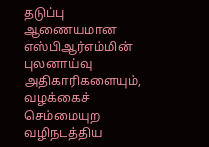தடுப்பு ஆணையமான எஸ்பிஆர்எம்மின் புலனாய்வு அதிகாரிகளையும், வழக்கைச் செம்மையுற வழிநடத்திய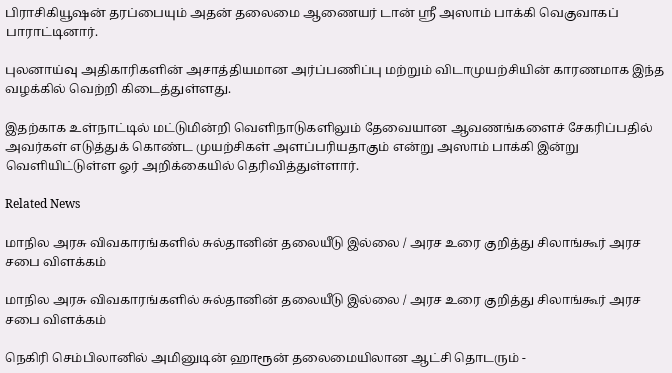பிராசிகியூஷன் தரப்பையும் அதன் தலைமை ஆணையர் டான் ஶ்ரீ அஸாம் பாக்கி வெகுவாகப் பாராட்டினார்.

புலனாய்வு அதிகாரிகளின் அசாத்தியமான அர்ப்பணிப்பு மற்றும் விடாமுயற்சியின் காரணமாக இந்த வழக்கில் வெற்றி கிடைத்துள்ளது.

இதற்காக உள்நாட்டில் மட்டுமின்றி வெளிநாடுகளிலும் தேவையான ஆவணங்களைச் சேகரிப்பதில் அவர்கள் எடுத்துக் கொண்ட முயற்சிகள் அளப்பரியதாகும் என்று அஸாம் பாக்கி இன்று வெளியிட்டுள்ள ஓர் அறிக்கையில் தெரிவித்துள்ளார்.

Related News

மாநில அரசு விவகாரங்களில் சுல்தானின் தலையீடு இல்லை / அரச உரை குறித்து சிலாங்கூர் அரச சபை விளக்கம்

மாநில அரசு விவகாரங்களில் சுல்தானின் தலையீடு இல்லை / அரச உரை குறித்து சிலாங்கூர் அரச சபை விளக்கம்

நெகிரி செம்பிலானில் அமினுடின் ஹாரூன் தலைமையிலான ஆட்சி தொடரும் -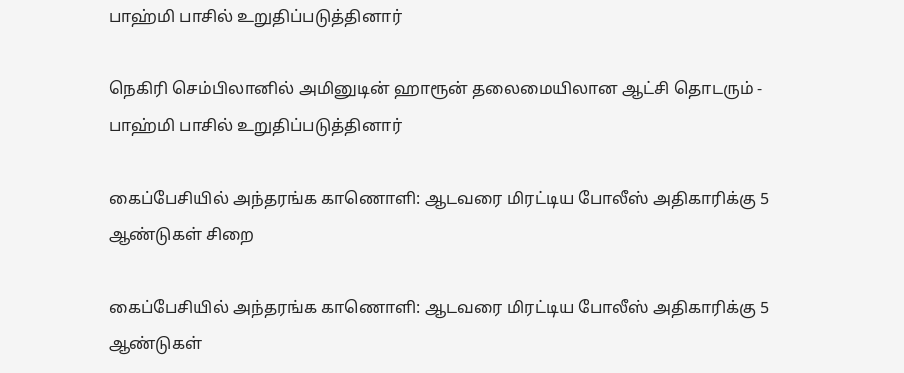பாஹ்மி பாசில் உறுதிப்படுத்தினார்

நெகிரி செம்பிலானில் அமினுடின் ஹாரூன் தலைமையிலான ஆட்சி தொடரும் - பாஹ்மி பாசில் உறுதிப்படுத்தினார்

கைப்பேசியில் அந்தரங்க காணொளி: ஆடவரை மிரட்டிய போலீஸ் அதிகாரிக்கு 5 ஆண்டுகள் சிறை

கைப்பேசியில் அந்தரங்க காணொளி: ஆடவரை மிரட்டிய போலீஸ் அதிகாரிக்கு 5 ஆண்டுகள்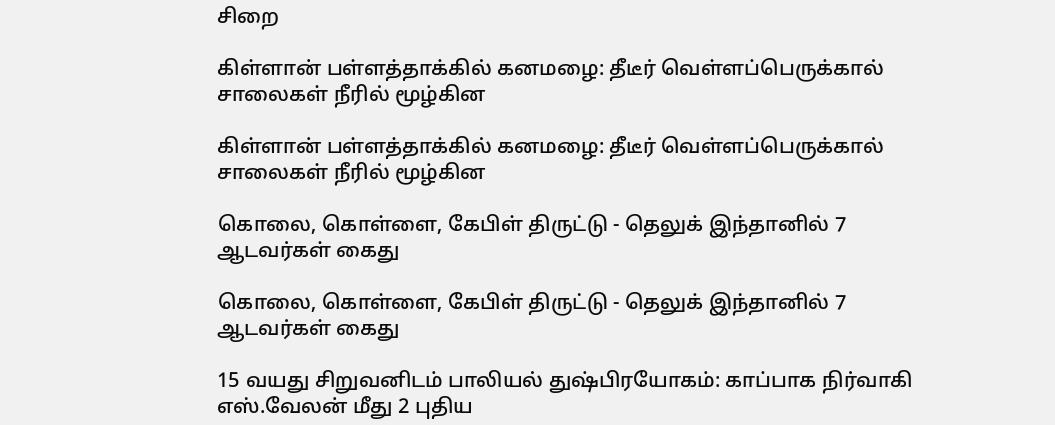சிறை

கிள்ளான் பள்ளத்தாக்கில் கனமழை: தீடீர் வெள்ளப்பெருக்கால் சாலைகள் நீரில் மூழ்கின

கிள்ளான் பள்ளத்தாக்கில் கனமழை: தீடீர் வெள்ளப்பெருக்கால் சாலைகள் நீரில் மூழ்கின

கொலை, கொள்ளை, கேபிள் திருட்டு - தெலுக் இந்தானில் 7 ஆடவர்கள் கைது

கொலை, கொள்ளை, கேபிள் திருட்டு - தெலுக் இந்தானில் 7 ஆடவர்கள் கைது

15 வயது சிறுவனிடம் பாலியல் துஷ்பிரயோகம்: காப்பாக நிர்வாகி எஸ்.வேலன் மீது 2 புதிய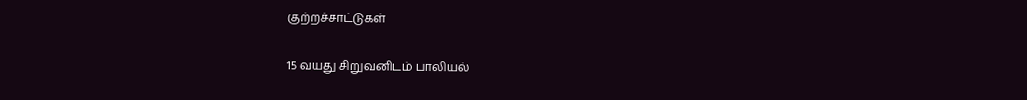குற்றச்சாட்டுகள்

15 வயது சிறுவனிடம் பாலியல்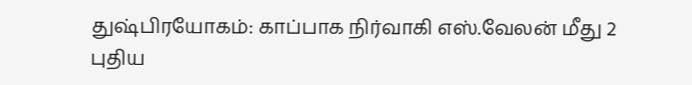துஷ்பிரயோகம்: காப்பாக நிர்வாகி எஸ்.வேலன் மீது 2 புதிய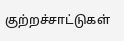குற்றச்சாட்டுகள்